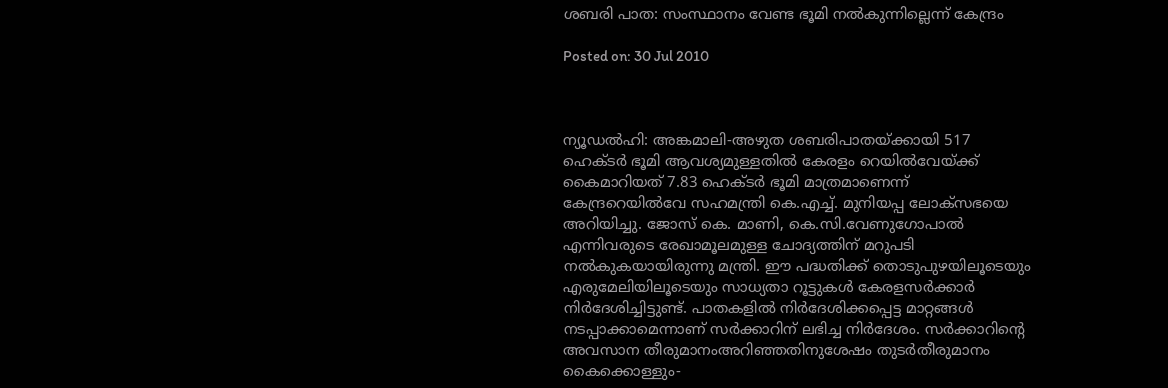ശബരി പാത: സംസ്ഥാനം വേണ്ട ഭൂമി നല്‍കുന്നില്ലെന്ന് കേന്ദ്രം

Posted on: 30 Jul 2010



ന്യൂഡല്‍ഹി: അങ്കമാലി-അഴുത ശബരിപാതയ്ക്കായി 517 ഹെക്ടര്‍ ഭൂമി ആവശ്യമുള്ളതില്‍ കേരളം റെയില്‍വേയ്ക്ക് കൈമാറിയത് 7.83 ഹെക്ടര്‍ ഭൂമി മാത്രമാണെന്ന് കേന്ദ്രറെയില്‍വേ സഹമന്ത്രി കെ.എച്ച്. മുനിയപ്പ ലോക്‌സഭയെ അറിയിച്ചു. ജോസ് കെ. മാണി, കെ.സി.വേണുഗോപാല്‍ എന്നിവരുടെ രേഖാമൂലമുള്ള ചോദ്യത്തിന് മറുപടി നല്‍കുകയായിരുന്നു മന്ത്രി. ഈ പദ്ധതിക്ക് തൊടുപുഴയിലൂടെയും എരുമേലിയിലൂടെയും സാധ്യതാ റൂട്ടുകള്‍ കേരളസര്‍ക്കാര്‍ നിര്‍ദേശിച്ചിട്ടുണ്ട്. പാതകളില്‍ നിര്‍ദേശിക്കപ്പെട്ട മാറ്റങ്ങള്‍ നടപ്പാക്കാമെന്നാണ് സര്‍ക്കാറിന് ലഭിച്ച നിര്‍ദേശം. സര്‍ക്കാറിന്റെ അവസാന തീരുമാനംഅറിഞ്ഞതിനുശേഷം തുടര്‍തീരുമാനം കൈക്കൊള്ളും-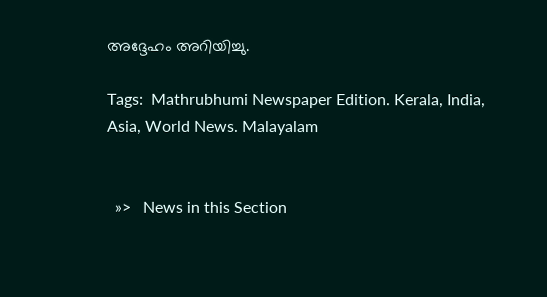അദ്ദേഹം അറിയിച്ചു.

Tags:  Mathrubhumi Newspaper Edition. Kerala, India, Asia, World News. Malayalam


  »>   News in this Section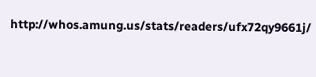http://whos.amung.us/stats/readers/ufx72qy9661j/